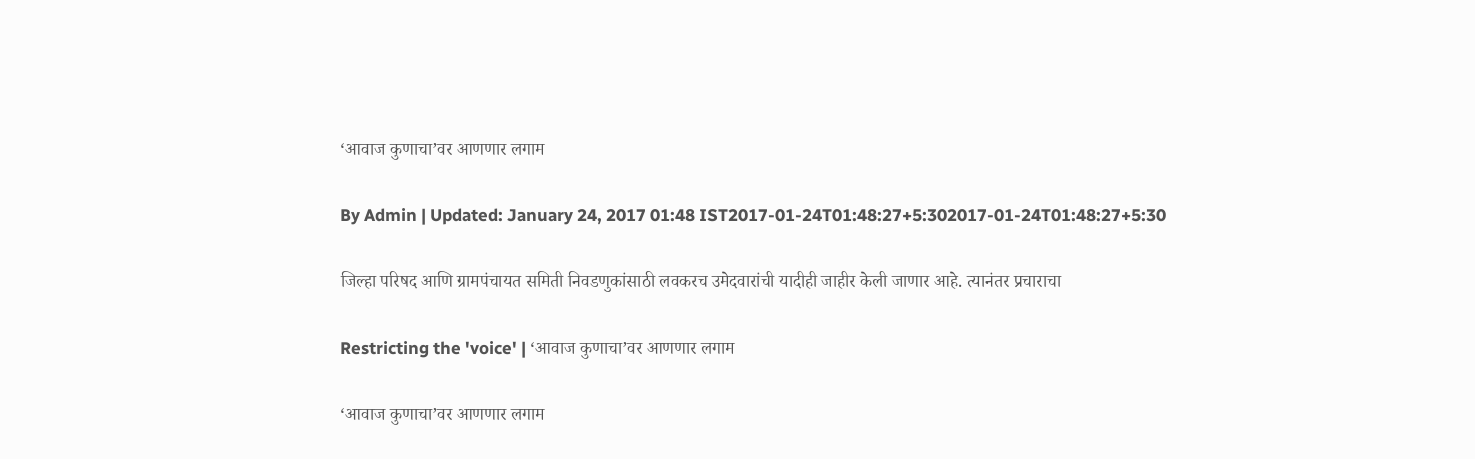‘आवाज कुणाचा’वर आणणार लगाम

By Admin | Updated: January 24, 2017 01:48 IST2017-01-24T01:48:27+5:302017-01-24T01:48:27+5:30

जिल्हा परिषद आणि ग्रामपंचायत समिती निवडणुकांसाठी लवकरच उमेदवारांची यादीही जाहीर केली जाणार आहे. त्यानंतर प्रचाराचा

Restricting the 'voice' | ‘आवाज कुणाचा’वर आणणार लगाम

‘आवाज कुणाचा’वर आणणार लगाम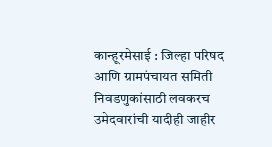कान्हूरमेसाई : जिल्हा परिषद आणि ग्रामपंचायत समिती निवडणुकांसाठी लवकरच उमेदवारांची यादीही जाहीर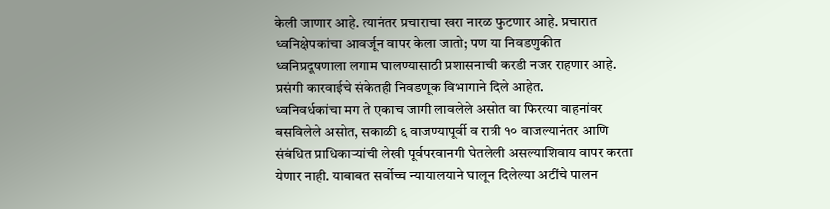केली जाणार आहे. त्यानंतर प्रचाराचा खरा नारळ फुटणार आहे. प्रचारात ध्वनिक्षेपकांचा आवर्जून वापर केला जातो; पण या निवडणुकीत ध्वनिप्रदूषणाला लगाम घालण्यासाठी प्रशासनाची करडी नजर राहणार आहे. प्रसंगी कारवाईचे संकेतही निवडणूक विभागाने दिले आहेत.
ध्वनिवर्धकांचा मग ते एकाच जागी लावलेले असोत वा फिरत्या वाहनांवर बसविलेले असोत, सकाळी ६ वाजण्यापूर्वी व रात्री १० वाजल्यानंतर आणि संबंधित प्राधिकाऱ्यांची लेखी पूर्वपरवानगी घेतलेली असल्याशिवाय वापर करता येणार नाही. याबाबत सर्वोच्च न्यायालयाने घालून दिलेल्या अटींचे पालन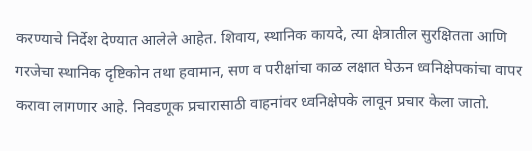करण्याचे निर्देश देण्यात आलेले आहेत. शिवाय, स्थानिक कायदे, त्या क्षेत्रातील सुरक्षितता आणि गरजेचा स्थानिक दृष्टिकोन तथा हवामान, सण व परीक्षांचा काळ लक्षात घेऊन ध्वनिक्षेपकांचा वापर करावा लागणार आहे. निवडणूक प्रचारासाठी वाहनांवर ध्वनिक्षेपके लावून प्रचार केला जातो.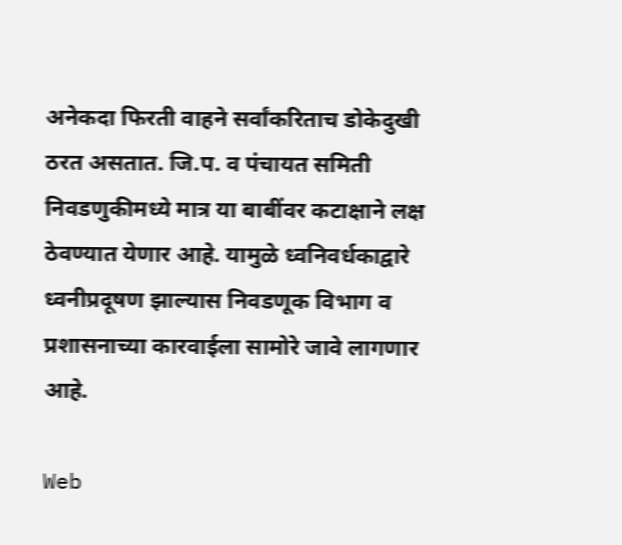अनेकदा फिरती वाहने सर्वांकरिताच डोकेदुखी ठरत असतात. जि.प. व पंचायत समिती निवडणुकीमध्ये मात्र या बाबींवर कटाक्षाने लक्ष ठेवण्यात येणार आहे. यामुळे ध्वनिवर्धकाद्वारे ध्वनीप्रदूषण झाल्यास निवडणूक विभाग व प्रशासनाच्या कारवाईला सामोरे जावे लागणार आहे.

Web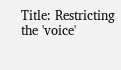Title: Restricting the 'voice'